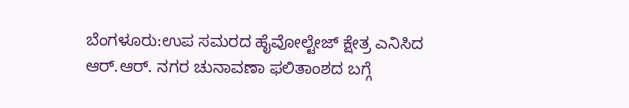ಬೆಂಗಳೂರು:ಉಪ ಸಮರದ ಹೈವೋಲ್ಟೇಜ್ ಕ್ಷೇತ್ರ ಎನಿಸಿದ ಆರ್.ಆರ್. ನಗರ ಚುನಾವಣಾ ಫಲಿತಾಂಶದ ಬಗ್ಗೆ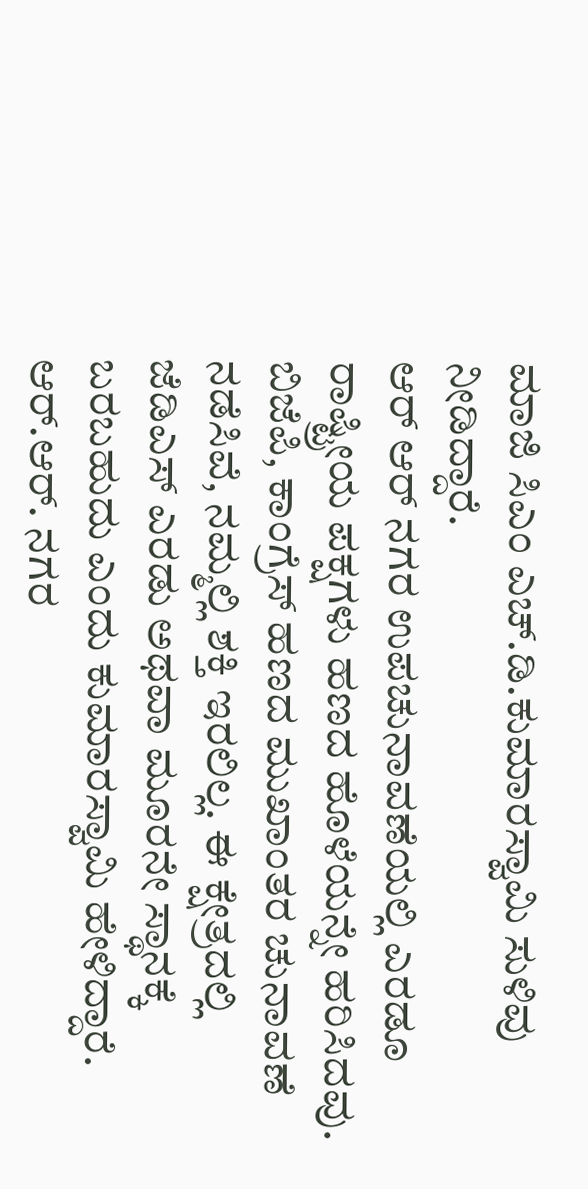ಮಾಜಿ ಸಿಎಂ ಎಚ್.ಡಿ.ಕುಮಾರಸ್ವಾಮಿ ಸುಳಿವು ನೀಡಿದ್ದಾರೆ.
ಆರ್ ಆರ್ ನಗರ ಉಪಚುನಾವಣೆಯಲ್ಲಿ ಎರಡೂ ರಾಷ್ಟ್ರೀಯ ಪಕ್ಷಗಳು ಹಣದ ಹೊಳೆಯನ್ನೇ ಹರಿಸಿದವು. ಬಿಜೆಪಿ, ಕಾಂಗ್ರೆಸ್ ಹಣದ ಮುಖಾಂತರ ಚುನಾವಣೆ ನಡೆಸಿವೆ, ನಮ್ಮಲ್ಲಿ ಶಕ್ತಿ ಇರಲಿಲ್ಲ. ಈ ಕ್ಷೇತ್ರದಲ್ಲಿ ಜೆಡಿಎಸ್ ಎರಡು ಅಥವಾ ಮೂರನೇ ಸ್ಥಾನಕ್ಕೆ ಬರಬಹುದು ಎಂದು ಕುಮಾರಸ್ವಾಮಿ ಹೇಳಿದ್ದಾರೆ.
ಆರ್.ಆರ್. ನಗರ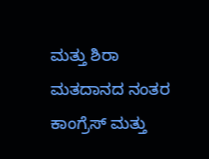ಮತ್ತು ಶಿರಾ ಮತದಾನದ ನಂತರ ಕಾಂಗ್ರೆಸ್ ಮತ್ತು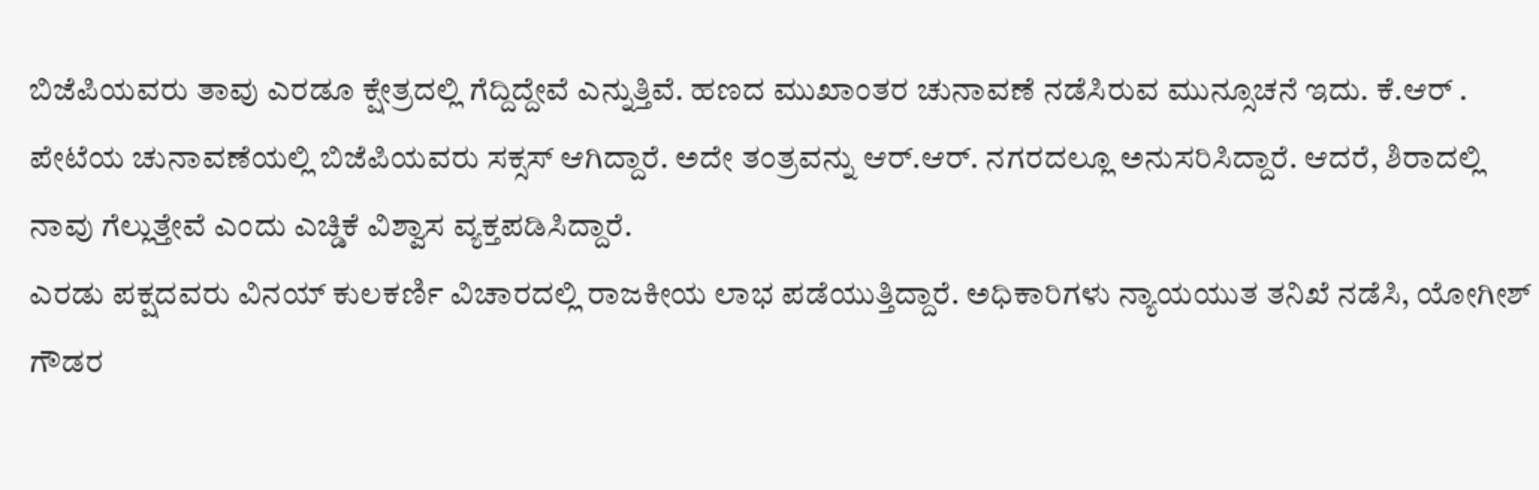ಬಿಜೆಪಿಯವರು ತಾವು ಎರಡೂ ಕ್ಷೇತ್ರದಲ್ಲಿ ಗೆದ್ದಿದ್ದೇವೆ ಎನ್ನುತ್ತಿವೆ. ಹಣದ ಮುಖಾಂತರ ಚುನಾವಣೆ ನಡೆಸಿರುವ ಮುನ್ಸೂಚನೆ ಇದು. ಕೆ.ಆರ್ . ಪೇಟೆಯ ಚುನಾವಣೆಯಲ್ಲಿ ಬಿಜೆಪಿಯವರು ಸಕ್ಸಸ್ ಆಗಿದ್ದಾರೆ. ಅದೇ ತಂತ್ರವನ್ನು ಆರ್.ಆರ್. ನಗರದಲ್ಲೂ ಅನುಸರಿಸಿದ್ದಾರೆ. ಆದರೆ, ಶಿರಾದಲ್ಲಿ ನಾವು ಗೆಲ್ಲುತ್ತೇವೆ ಎಂದು ಎಚ್ಡಿಕೆ ವಿಶ್ವಾಸ ವ್ಯಕ್ತಪಡಿಸಿದ್ದಾರೆ.
ಎರಡು ಪಕ್ಷದವರು ವಿನಯ್ ಕುಲಕರ್ಣಿ ವಿಚಾರದಲ್ಲಿ ರಾಜಕೀಯ ಲಾಭ ಪಡೆಯುತ್ತಿದ್ದಾರೆ. ಅಧಿಕಾರಿಗಳು ನ್ಯಾಯಯುತ ತನಿಖೆ ನಡೆಸಿ, ಯೋಗೀಶ್ ಗೌಡರ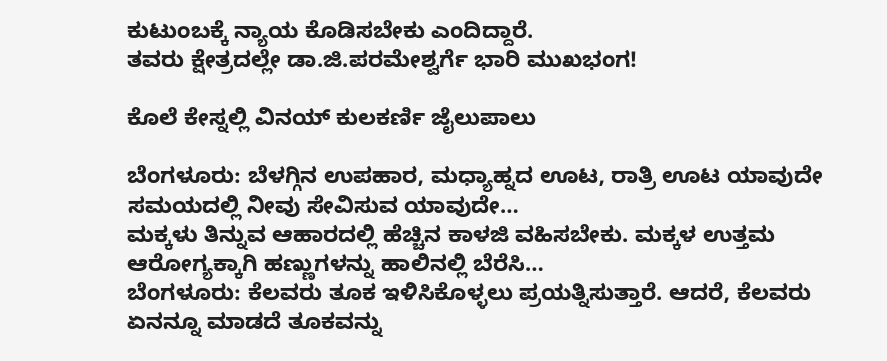ಕುಟುಂಬಕ್ಕೆ ನ್ಯಾಯ ಕೊಡಿಸಬೇಕು ಎಂದಿದ್ದಾರೆ.
ತವರು ಕ್ಷೇತ್ರದಲ್ಲೇ ಡಾ.ಜಿ.ಪರಮೇಶ್ವರ್ಗೆ ಭಾರಿ ಮುಖಭಂಗ!

ಕೊಲೆ ಕೇಸ್ನಲ್ಲಿ ವಿನಯ್ ಕುಲಕರ್ಣಿ ಜೈಲುಪಾಲು

ಬೆಂಗಳೂರು: ಬೆಳಗ್ಗಿನ ಉಪಹಾರ, ಮಧ್ಯಾಹ್ನದ ಊಟ, ರಾತ್ರಿ ಊಟ ಯಾವುದೇ ಸಮಯದಲ್ಲಿ ನೀವು ಸೇವಿಸುವ ಯಾವುದೇ…
ಮಕ್ಕಳು ತಿನ್ನುವ ಆಹಾರದಲ್ಲಿ ಹೆಚ್ಚಿನ ಕಾಳಜಿ ವಹಿಸಬೇಕು. ಮಕ್ಕಳ ಉತ್ತಮ ಆರೋಗ್ಯಕ್ಕಾಗಿ ಹಣ್ಣುಗಳನ್ನು ಹಾಲಿನಲ್ಲಿ ಬೆರೆಸಿ…
ಬೆಂಗಳೂರು: ಕೆಲವರು ತೂಕ ಇಳಿಸಿಕೊಳ್ಳಲು ಪ್ರಯತ್ನಿಸುತ್ತಾರೆ. ಆದರೆ, ಕೆಲವರು ಏನನ್ನೂ ಮಾಡದೆ ತೂಕವನ್ನು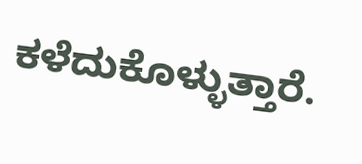ಕಳೆದುಕೊಳ್ಳುತ್ತಾರೆ.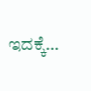ಇದಕ್ಕೆ…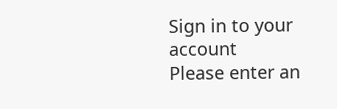Sign in to your account
Please enter an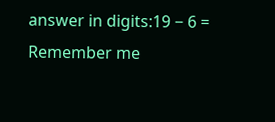answer in digits:19 − 6 =
Remember me